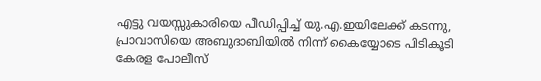എട്ടു വയസ്സുകാരിയെ പീഡിപ്പിച്ച് യു.എ.ഇയിലേക്ക് കടന്നു, പ്രാവാസിയെ അബുദാബിയിൽ നിന്ന് കൈയ്യോടെ പിടികൂടി കേരള പോലീസ്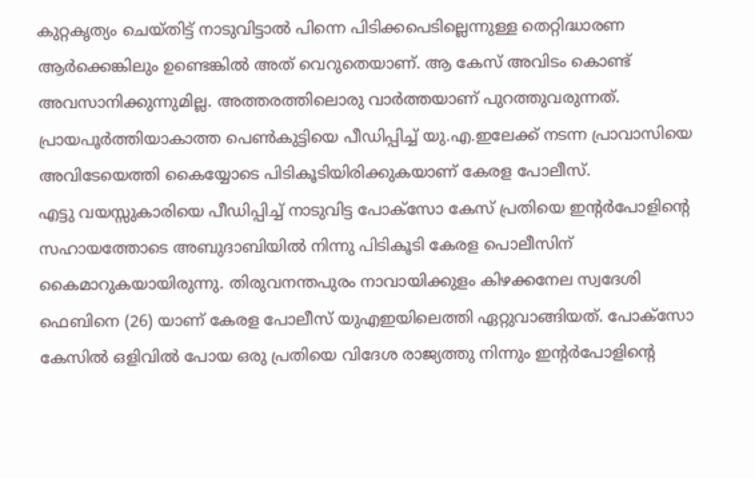കുറ്റകൃത്യം ചെയ്തിട്ട് നാടുവിട്ടാൽ പിന്നെ പിടിക്കപെടില്ലെന്നുള്ള തെറ്റിദ്ധാരണ ആർക്കെങ്കിലും ഉണ്ടെങ്കിൽ അത് വെറുതെയാണ്. ആ കേസ് അവിടം കൊണ്ട് അവസാനിക്കുന്നുമില്ല. അത്തരത്തിലൊരു വാർത്തയാണ് പുറത്തുവരുന്നത്. പ്രായപൂർത്തിയാകാത്ത പെൺകുട്ടിയെ പീഡിപ്പിച്ച് യു.എ.ഇലേക്ക് നടന്ന പ്രാവാസിയെ അവിടേയെത്തി കൈയ്യോടെ പിടികൂടിയിരിക്കുകയാണ് കേരള പോലീസ്.
എട്ടു വയസ്സുകാരിയെ പീഡിപ്പിച്ച് നാടുവിട്ട പോക്സോ കേസ് പ്രതിയെ ഇന്റർപോളിന്റെ സഹായത്തോടെ അബുദാബിയിൽ നിന്നു പിടികൂടി കേരള പൊലീസിന് കൈമാറുകയായിരുന്നു. തിരുവനന്തപുരം നാവായിക്കുളം കിഴക്കനേല സ്വദേശി ഫെബിനെ (26) യാണ് കേരള പോലീസ് യുഎഇയിലെത്തി ഏറ്റുവാങ്ങിയത്. പോക്സോ കേസിൽ ഒളിവിൽ പോയ ഒരു പ്രതിയെ വിദേശ രാജ്യത്തു നിന്നും ഇന്റർപോളിന്റെ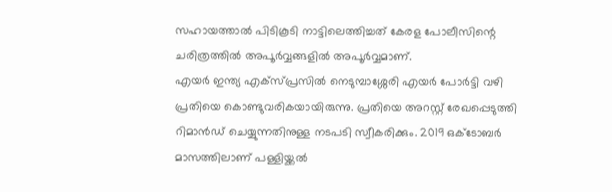സഹായത്താൽ പിടികൂടി നാട്ടിലെത്തിച്ചത് കേരള പോലീസിന്റെ ചരിത്രത്തിൽ അപൂർവ്വങ്ങളിൽ അപൂർവ്വമാണ്.
എയർ ഇന്ത്യ എക്സ്പ്രസിൽ നെടുമ്പാശ്ശേരി എയർ പോർട്ടി വഴി പ്രതിയെ കൊണ്ടുവരികയായിരുന്നു. പ്രതിയെ അറസ്റ്റ് രേഖപ്പെടുത്തി റിമാൻഡ് ചെയ്യുന്നതിനുള്ള നടപടി സ്വീകരിക്കും. 2019 ഒക്ടോബർ മാസത്തിലാണ് പള്ളിയ്ക്കൽ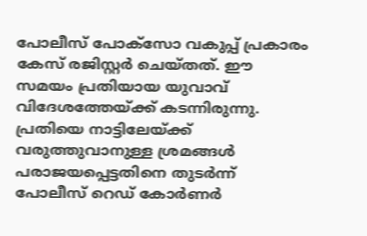പോലീസ് പോക്സോ വകുപ്പ് പ്രകാരം കേസ് രജിസ്റ്റർ ചെയ്തത്. ഈ സമയം പ്രതിയായ യുവാവ് വിദേശത്തേയ്ക്ക് കടന്നിരുന്നു. പ്രതിയെ നാട്ടിലേയ്ക്ക് വരുത്തുവാനുള്ള ശ്രമങ്ങൾ പരാജയപ്പെട്ടതിനെ തുടർന്ന് പോലീസ് റെഡ് കോർണർ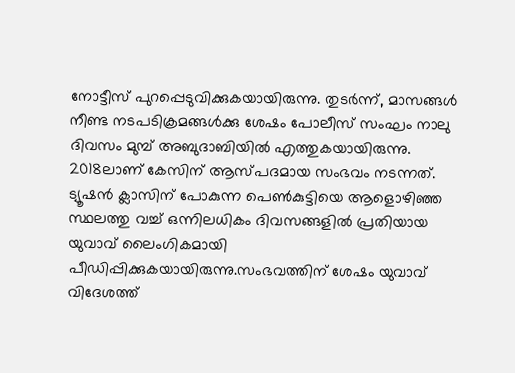നോട്ടീസ് പുറപ്പെടുവിക്കുകയായിരുന്നു. തുടർന്ന്, മാസങ്ങൾ നീണ്ട നടപടിക്രമങ്ങൾക്കു ശേഷം പോലീസ് സംഘം നാലു ദിവസം മുമ്പ് അബുദാബിയിൽ എത്തുകയായിരുന്നു.
2018ലാണ് കേസിന് ആസ്പദമായ സംഭവം നടന്നത്. ട്യൂഷൻ ക്ലാസിന് പോകുന്ന പെൺകുട്ടിയെ ആളൊഴിഞ്ഞ സ്ഥലത്തു വച്ച് ഒന്നിലധികം ദിവസങ്ങളിൽ പ്രതിയായ യുവാവ് ലൈംഗികമായി പീഡിപ്പിക്കുകയായിരുന്നു.സംഭവത്തിന് ശേഷം യുവാവ് വിദേശത്ത്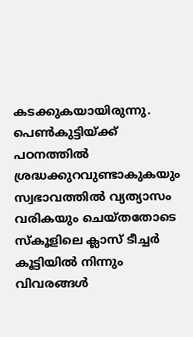കടക്കുകയായിരുന്നു. പെൺകുട്ടിയ്ക്ക് പഠനത്തിൽ ശ്രദ്ധക്കുറവുണ്ടാകുകയും സ്വഭാവത്തിൽ വ്യത്യാസം വരികയും ചെയ്തതോടെ സ്കൂളിലെ ക്ലാസ് ടീച്ചർ കൂട്ടിയിൽ നിന്നും വിവരങ്ങൾ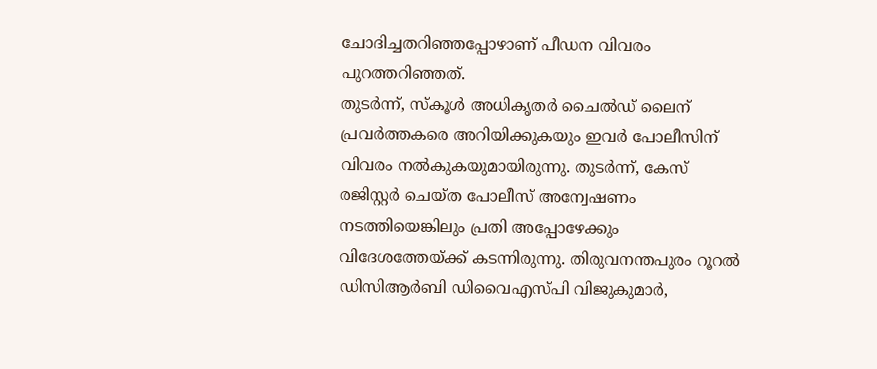ചോദിച്ചതറിഞ്ഞപ്പോഴാണ് പീഡന വിവരം പുറത്തറിഞ്ഞത്.
തുടർന്ന്, സ്കൂൾ അധികൃതർ ചൈൽഡ് ലൈന് പ്രവർത്തകരെ അറിയിക്കുകയും ഇവർ പോലീസിന് വിവരം നൽകുകയുമായിരുന്നു. തുടർന്ന്, കേസ് രജിസ്റ്റർ ചെയ്ത പോലീസ് അന്വേഷണം നടത്തിയെങ്കിലും പ്രതി അപ്പോഴേക്കും വിദേശത്തേയ്ക്ക് കടന്നിരുന്നു. തിരുവനന്തപുരം റൂറൽ ഡിസിആർബി ഡിവൈഎസ്പി വിജുകുമാർ,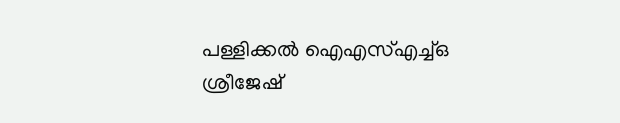പള്ളിക്കൽ ഐഎസ്എച്ച്ഒ ശ്രീജേഷ്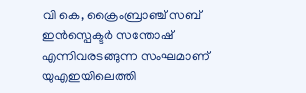വി കെ, ക്രൈംബ്രാഞ്ച് സബ് ഇൻസ്പെക്ടർ സന്തോഷ് എന്നിവരടങ്ങുന്ന സംഘമാണ് യുഎഇയിലെത്തി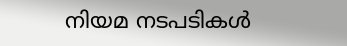നിയമ നടപടികൾ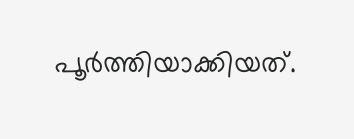പൂർത്തിയാക്കിയത്.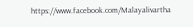https://www.facebook.com/Malayalivartha